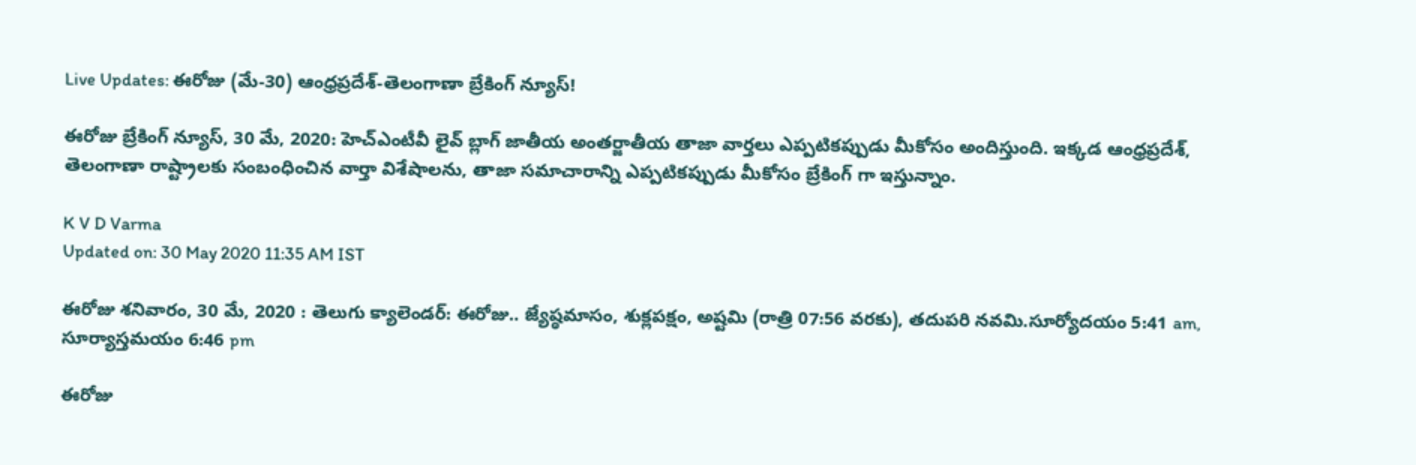Live Updates: ఈరోజు (మే-30) ఆంధ్రప్రదేశ్-తెలంగాణా బ్రేకింగ్ న్యూస్!

ఈరోజు బ్రేకింగ్ న్యూస్, 30 మే, 2020: హెచ్ఎంటీవీ లైవ్ బ్లాగ్ జాతీయ అంతర్జాతీయ తాజా వార్తలు ఎప్పటికప్పుడు మీకోసం అందిస్తుంది. ఇక్కడ ఆంధ్రప్రదేశ్, తెలంగాణా రాష్ట్రాలకు సంబంధించిన వార్తా విశేషాలను, తాజా సమాచారాన్ని ఎప్పటికప్పుడు మీకోసం బ్రేకింగ్ గా ఇస్తున్నాం.

K V D Varma
Updated on: 30 May 2020 11:35 AM IST

ఈరోజు శనివారం, 30 మే, 2020 : తెలుగు క్యాలెండర్: ఈరోజు.. జ్యేష్ఠమాసం, శుక్లపక్షం, అష్టమి (రాత్రి 07:56 వరకు), తదుపరి నవమి.సూర్యోదయం 5:41 am, సూర్యాస్తమయం 6:46 pm

ఈరోజు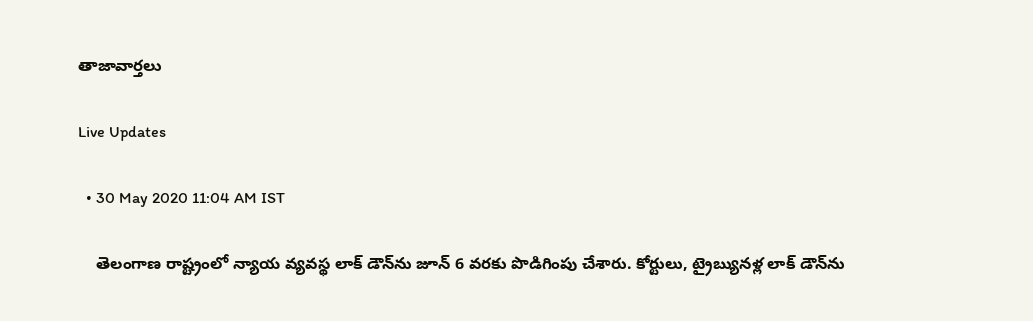తాజావార్తలు

Live Updates

  • 30 May 2020 11:04 AM IST

    తెలంగాణ రాష్ట్రంలో న్యాయ వ్యవస్థ లాక్ డౌన్‌ను జూన్ 6 వరకు పొడిగింపు చేశారు. కోర్టులు, ట్రైబ్యునళ్ల లాక్ డౌన్‌ను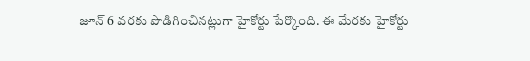జూన్ 6 వరకు పొడిగించినట్లుగా హైకోర్టు పేర్కొంది. ఈ మేరకు హైకోర్టు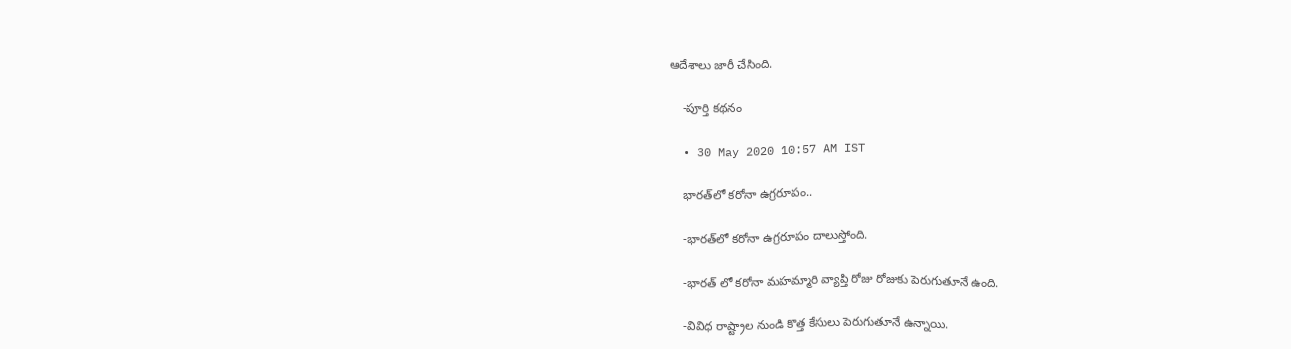ఆదేశాలు జారీ చేసింది.

    -పూర్తి కథనం

  • 30 May 2020 10:57 AM IST

    భారత్‌లో‌ కరోనా ఉగ్రరూపం..

    -భారత్‌లో‌ కరోనా ఉగ్రరూపం దాలుస్తోంది.

    -భారత్ లో కరోనా మహమ్మారి వ్యాప్తి రోజు రోజుకు పెరుగుతూనే ఉంది.

    -వివిధ రాష్ట్రాల నుండి కొత్త కేసులు పెరుగుతూనే ఉన్నాయి.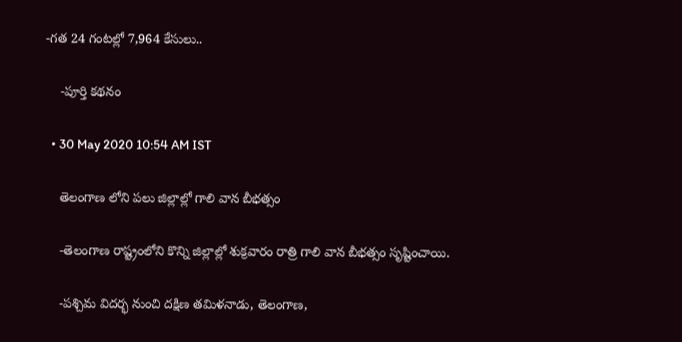-గ‌త 24 గంట‌ల్లో 7,964 కేసులు..

    -పూర్తి కథనం

  • 30 May 2020 10:54 AM IST

    తెలంగాణ లోని పలు జిల్లాల్లో గాలి వాన బీభత్సం

    -తెలంగాణ రాష్ట్రంలోని కొన్ని జిల్లాల్లో శుక్రవారం రాత్రి గాలి వాన బీభత్సం సృష్టించాయి.

    -పశ్చిమ విదర్భ నుంచి దక్షిణ తమిళనాడు, తెలంగాణ,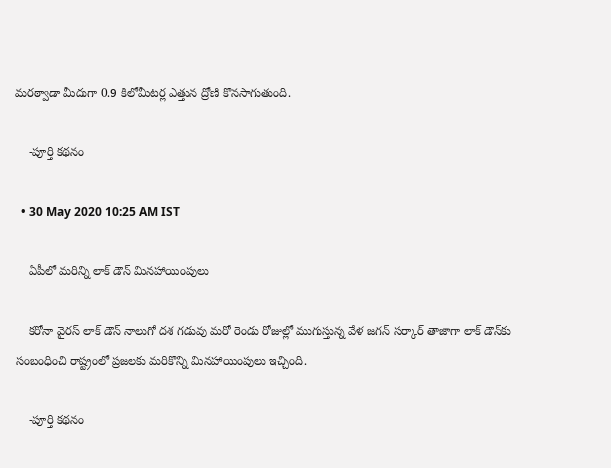మరఠ్వాడా మీదుగా 0.9 కిలోమీటర్ల ఎత్తున ద్రోణి కొనసాగుతుంది.

    -పూర్తి కథనం

  • 30 May 2020 10:25 AM IST

    ఏపీలో మరిన్ని లాక్ డౌన్ మినహాయింపులు

    కరోనా వైరస్ లాక్ డౌన్ నాలుగో దశ గడువు మరో రెండు రోజుల్లో ముగుస్తున్న వేళ జగన్ సర్కార్ తాజాగా లాక్ డౌన్‌కు సంబంధించి రాష్ట్రంలో ప్రజలకు మరికొన్ని మినహాయింపులు ఇచ్చింది.

    -పూర్తి కథనం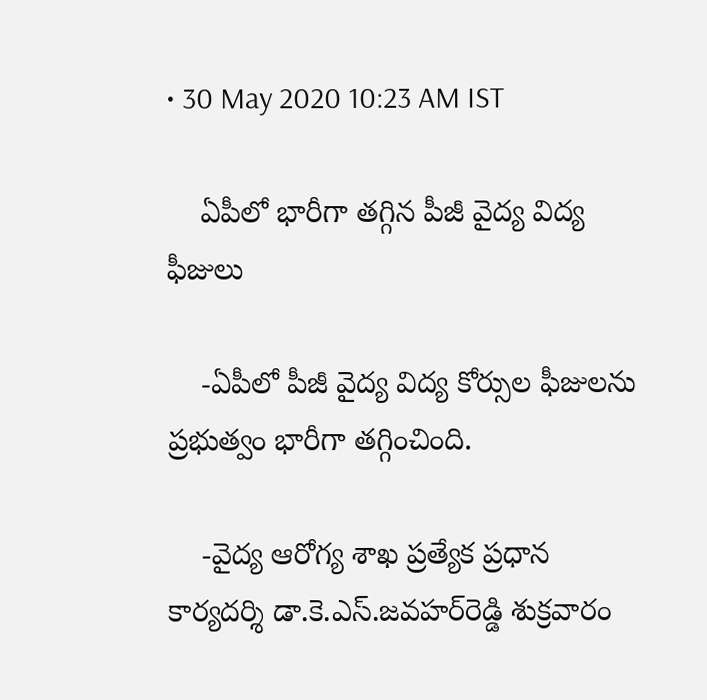• 30 May 2020 10:23 AM IST

    ఏపీలో భారీగా తగ్గిన పీజీ వైద్య విద్య ఫీజులు

    -ఏపీలో పీజీ వైద్య విద్య కోర్సుల ఫీజులను ప్రభుత్వం భారీగా తగ్గించింది.

    -వైద్య ఆరోగ్య శాఖ ప్రత్యేక ప్రధాన కార్యదర్శి డా.కె.ఎస్‌.జవహర్‌రెడ్డి శుక్రవారం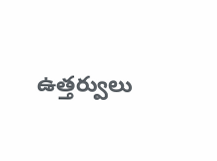ఉత్తర్వులు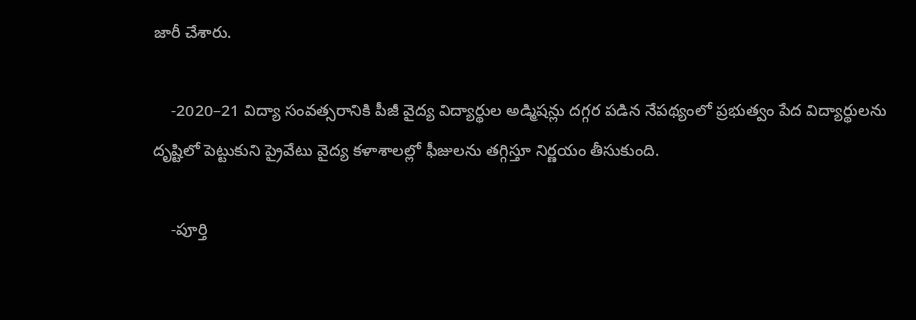జారీ చేశారు.

    -2020–21 విద్యా సంవత్సరానికి పీజీ వైద్య విద్యార్థుల అడ్మిషన్లు దగ్గర పడిన నేపథ్యంలో ప్రభుత్వం పేద విద్యార్థులను దృష్టిలో పెట్టుకుని ప్రైవేటు వైద్య కళాశాలల్లో ఫీజులను తగ్గిస్తూ నిర్ణయం తీసుకుంది.

    -పూర్తి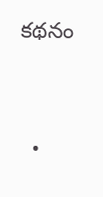కథనం


  •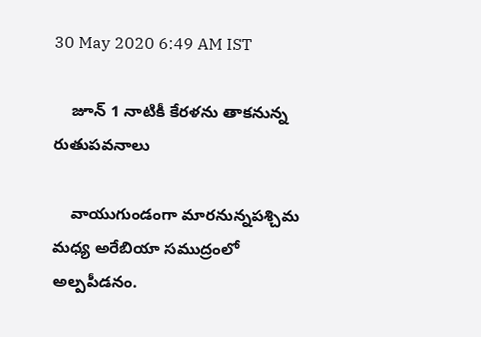30 May 2020 6:49 AM IST

    జూన్ 1 నాటికీ కేరళను తాకనున్న రుతుపవనాలు

    వాయుగుండంగా మారనున్నపశ్చిమ మధ్య అరేబియా సముద్రంలో అల్పపీడనం.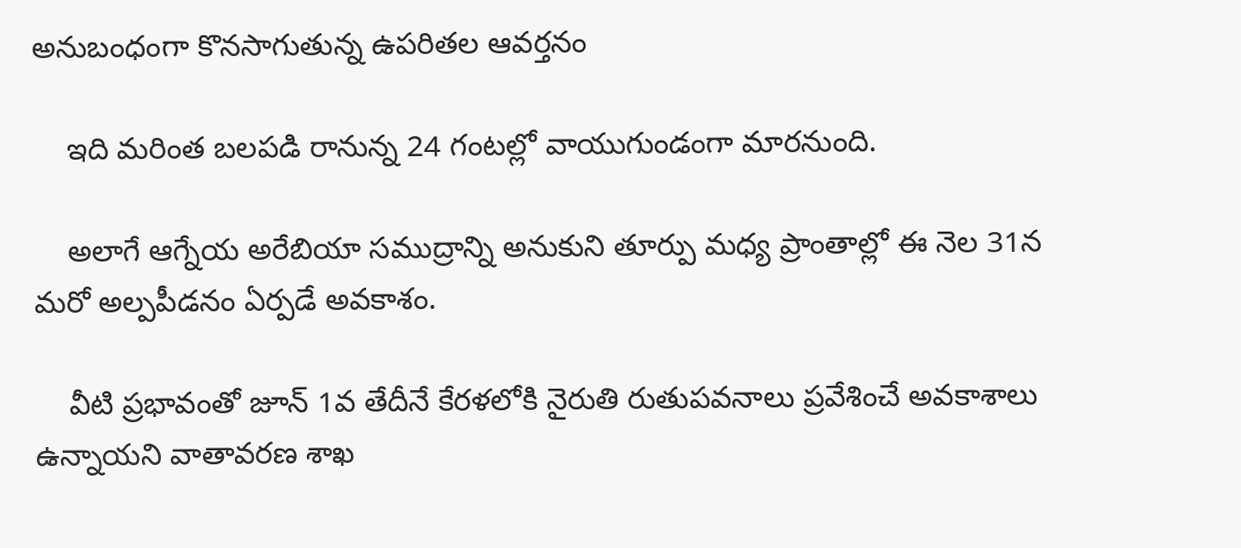అనుబంధంగా కొనసాగుతున్న ఉపరితల ఆవర్తనం

    ఇది మరింత బలపడి రానున్న 24 గంటల్లో వాయుగుండంగా మారనుంది.

    అలాగే ఆగ్నేయ అరేబియా సముద్రాన్ని అనుకుని తూర్పు మధ్య ప్రాంతాల్లో ఈ నెల 31న మరో అల్పపీడనం ఏర్పడే అవకాశం.

    వీటి ప్రభావంతో జూన్‌ 1వ తేదీనే కేరళలోకి నైరుతి రుతుపవనాలు ప్రవేశించే అవకాశాలు ఉన్నాయని వాతావరణ శాఖ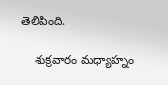తెలిపింది.

    శుక్రవారం మధ్యాహ్నం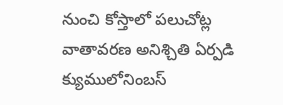నుంచి కోస్తాలో పలుచోట్ల వాతావరణ అనిశ్చితి ఏర్పడి క్యుములోనింబస్‌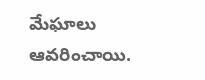మేఘాలు ఆవరించాయి.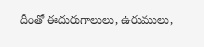దీంతో ఈదురుగాలులు, ఉరుములు,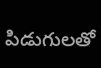పిడుగులతో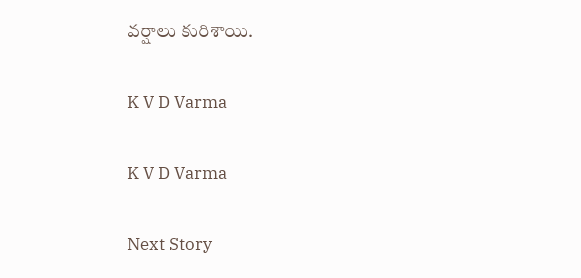వర్షాలు కురిశాయి.

K V D Varma

K V D Varma

Next Story